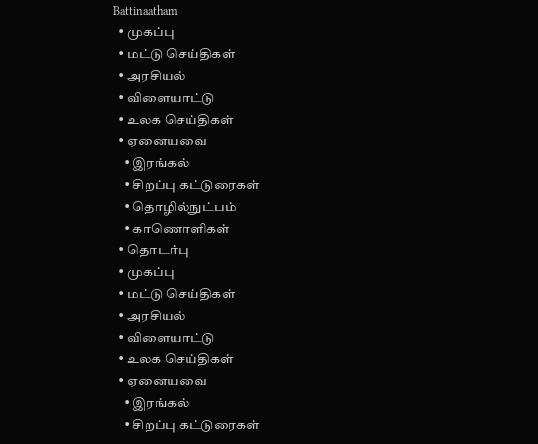Battinaatham
  • முகப்பு
  • மட்டு செய்திகள்
  • அரசியல்
  • விளையாட்டு
  • உலக செய்திகள்
  • ஏனையவை
    • இரங்கல்
    • சிறப்பு கட்டுரைகள்
    • தொழில்நுட்பம்
    • காணொளிகள்
  • தொடர்பு
  • முகப்பு
  • மட்டு செய்திகள்
  • அரசியல்
  • விளையாட்டு
  • உலக செய்திகள்
  • ஏனையவை
    • இரங்கல்
    • சிறப்பு கட்டுரைகள்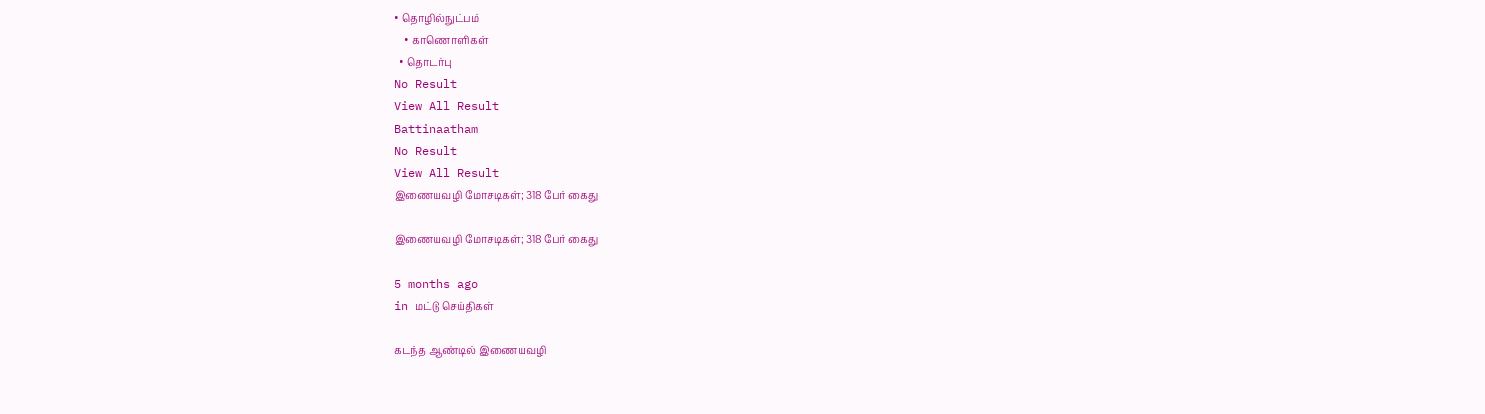• தொழில்நுட்பம்
    • காணொளிகள்
  • தொடர்பு
No Result
View All Result
Battinaatham
No Result
View All Result
இணையவழி மோசடிகள்; 318 பேர் கைது

இணையவழி மோசடிகள்; 318 பேர் கைது

5 months ago
in மட்டு செய்திகள்

கடந்த ஆண்டில் இணையவழி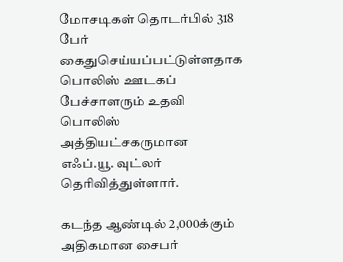மோசடிகள் தொடர்பில் 318 பேர் கைதுசெய்யப்பட்டுள்ளதாக பொலிஸ் ஊடகப் பேச்சாளரும் உதவி பொலிஸ் அத்தியட்சகருமான எஃப்.யூ. வுட்லர் தெரிவித்துள்ளார்.

கடந்த ஆண்டில் 2,000க்கும் அதிகமான சைபர்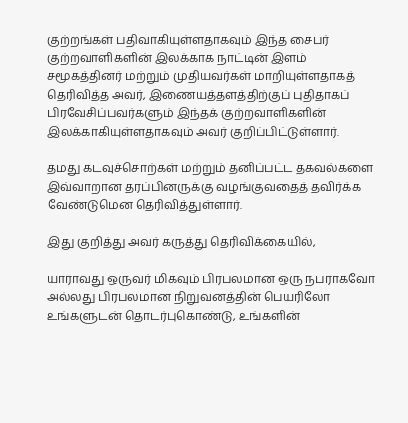குற்றங்கள் பதிவாகியுள்ளதாகவும் இந்த சைபர் குற்றவாளிகளின் இலக்காக நாட்டின் இளம் சமூகத்தினர் மற்றும் முதியவர்கள் மாறியுள்ளதாகத் தெரிவித்த அவர், இணையத்தளத்திற்குப் புதிதாகப் பிரவேசிப்பவர்களும் இந்தக் குற்றவாளிகளின் இலக்காகியுள்ளதாகவும் அவர் குறிப்பிட்டுள்ளார்.

தமது கடவுச்சொற்கள் மற்றும் தனிப்பட்ட தகவல்களை இவ்வாறான தரப்பினருக்கு வழங்குவதைத் தவிர்க்க வேண்டுமென தெரிவித்துள்ளார்.

இது குறித்து அவர் கருத்து தெரிவிக்கையில்,

யாராவது ஒருவர் மிகவும் பிரபலமான ஒரு நபராகவோ அல்லது பிரபலமான நிறுவனத்தின் பெயரிலோ உங்களுடன் தொடர்புகொண்டு, உங்களின்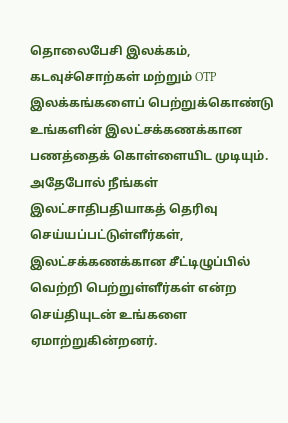தொலைபேசி இலக்கம், கடவுச்சொற்கள் மற்றும் OTP இலக்கங்களைப் பெற்றுக்கொண்டு உங்களின் இலட்சக்கணக்கான பணத்தைக் கொள்ளையிட முடியும். அதேபோல் நீங்கள் இலட்சாதிபதியாகத் தெரிவு செய்யப்பட்டுள்ளீர்கள், இலட்சக்கணக்கான சீட்டிழுப்பில் வெற்றி பெற்றுள்ளீர்கள் என்ற செய்தியுடன் உங்களை ஏமாற்றுகின்றனர்.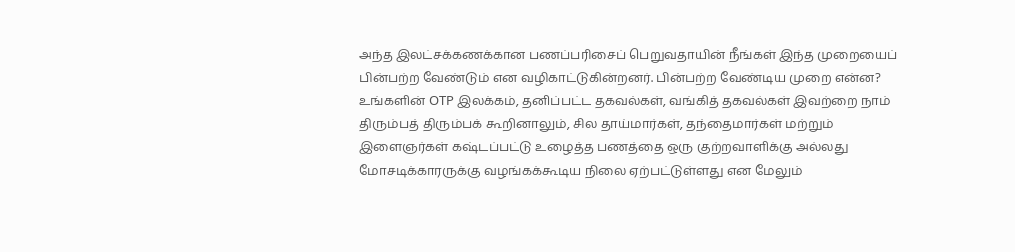அந்த இலட்சக்கணக்கான பணப்பரிசைப் பெறுவதாயின் நீங்கள் இந்த முறையைப் பின்பற்ற வேண்டும் என வழிகாட்டுகின்றனர். பின்பற்ற வேண்டிய முறை என்ன? உங்களின் OTP இலக்கம், தனிப்பட்ட தகவல்கள், வங்கித் தகவல்கள் இவற்றை நாம் திரும்பத் திரும்பக் கூறினாலும், சில தாய்மார்கள், தந்தைமார்கள் மற்றும் இளைஞர்கள் கஷ்டப்பட்டு உழைத்த பணத்தை ஒரு குற்றவாளிக்கு அல்லது மோசடிக்காரருக்கு வழங்கக்கூடிய நிலை ஏற்பட்டுள்ளது என மேலும்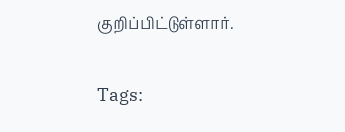குறிப்பிட்டுள்ளார்.

Tags: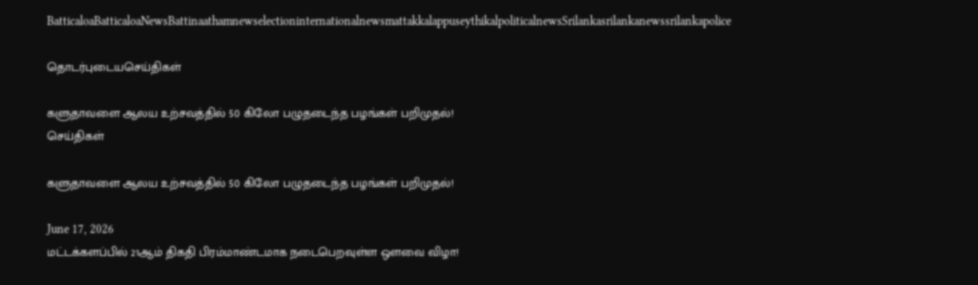BatticaloaBatticaloaNewsBattinaathamnewselectioninternationalnewsmattakkalappuseythikalpoliticalnewsSrilankasrilankanewssrilankapolice

தொடர்புடையசெய்திகள்

களுதாவளை ஆலய உற்சவத்தில் 50 கிலோ பழுதடைந்த பழங்கள் பறிமுதல்!
செய்திகள்

களுதாவளை ஆலய உற்சவத்தில் 50 கிலோ பழுதடைந்த பழங்கள் பறிமுதல்!

June 17, 2026
மட்டக்களப்பில் 21ஆம் திகதி பிரம்மாண்டமாக நடைபெறவுள்ள ஒளவை விழா!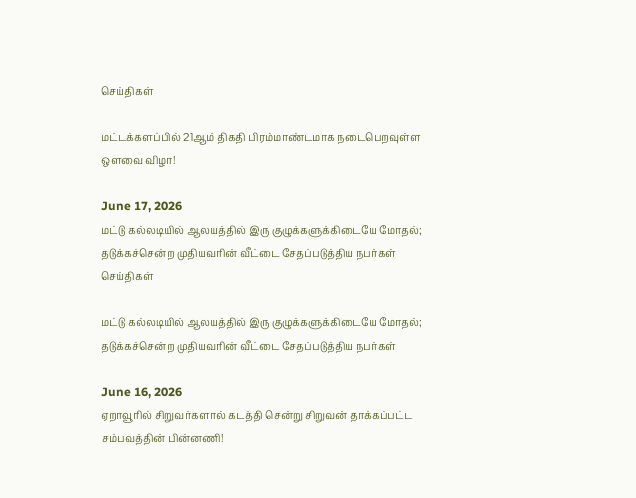செய்திகள்

மட்டக்களப்பில் 21ஆம் திகதி பிரம்மாண்டமாக நடைபெறவுள்ள ஒளவை விழா!

June 17, 2026
மட்டு கல்லடியில் ஆலயத்தில் இரு குழுக்களுக்கிடையே மோதல்; தடுக்கச்சென்ற முதியவரின் வீட்டை சேதப்படுத்திய நபர்கள்
செய்திகள்

மட்டு கல்லடியில் ஆலயத்தில் இரு குழுக்களுக்கிடையே மோதல்; தடுக்கச்சென்ற முதியவரின் வீட்டை சேதப்படுத்திய நபர்கள்

June 16, 2026
ஏறாவூரில் சிறுவர்களால் கடத்தி சென்று சிறுவன் தாக்கப்பட்ட சம்பவத்தின் பின்னணி!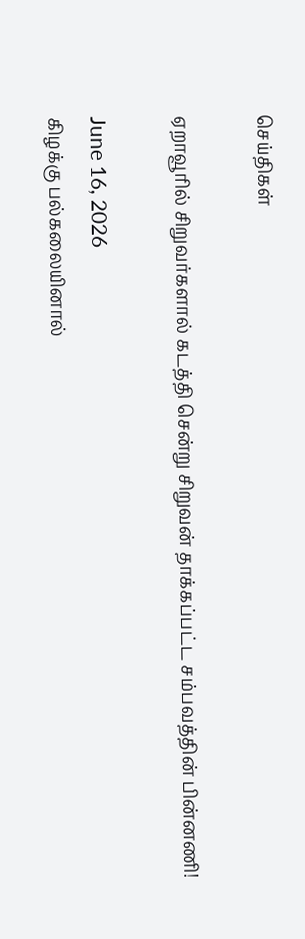செய்திகள்

ஏறாவூரில் சிறுவர்களால் கடத்தி சென்று சிறுவன் தாக்கப்பட்ட சம்பவத்தின் பின்னணி!

June 16, 2026
கிழக்கு பல்கலையினால்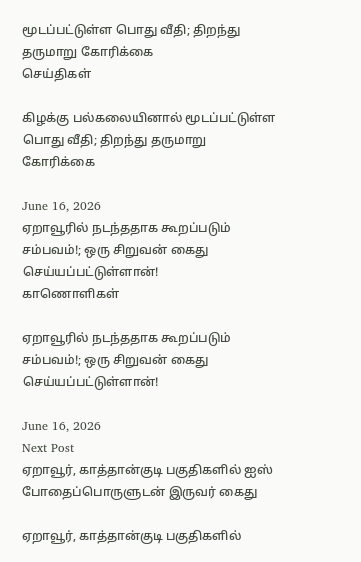மூடப்பட்டுள்ள பொது வீதி; திறந்து தருமாறு கோரிக்கை
செய்திகள்

கிழக்கு பல்கலையினால் மூடப்பட்டுள்ள பொது வீதி; திறந்து தருமாறு கோரிக்கை

June 16, 2026
ஏறாவூரில் நடந்ததாக கூறப்படும் சம்பவம்!; ஒரு சிறுவன் கைது செய்யப்பட்டுள்ளான்!
காணொளிகள்

ஏறாவூரில் நடந்ததாக கூறப்படும் சம்பவம்!; ஒரு சிறுவன் கைது செய்யப்பட்டுள்ளான்!

June 16, 2026
Next Post
ஏறாவூர், காத்தான்குடி பகுதிகளில் ஐஸ் போதைப்பொருளுடன் இருவர் கைது

ஏறாவூர், காத்தான்குடி பகுதிகளில்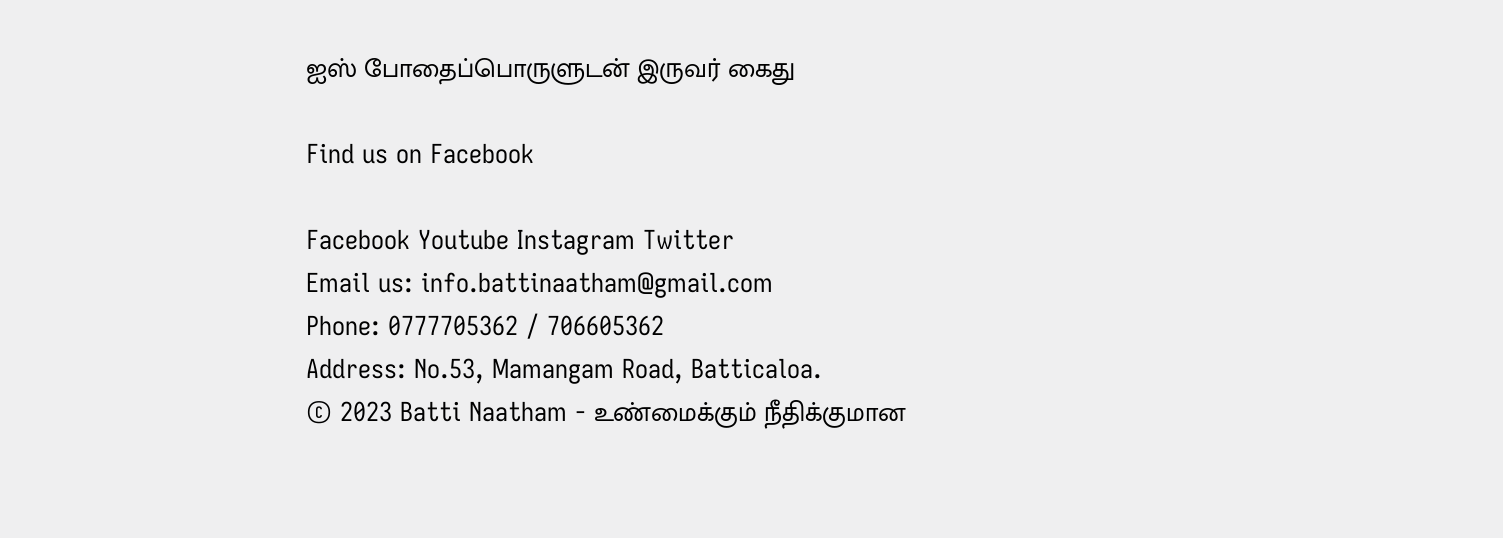ஐஸ் போதைப்பொருளுடன் இருவர் கைது

Find us on Facebook

Facebook Youtube Instagram Twitter
Email us: info.battinaatham@gmail.com
Phone: 0777705362 / 706605362
Address: No.53, Mamangam Road, Batticaloa.
© 2023 Batti Naatham - உண்மைக்கும் நீதிக்குமான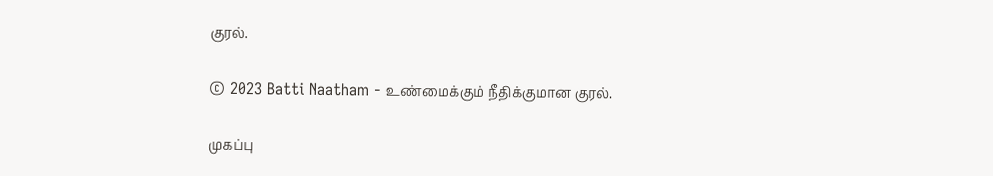குரல்.

© 2023 Batti Naatham - உண்மைக்கும் நீதிக்குமான குரல்.

முகப்பு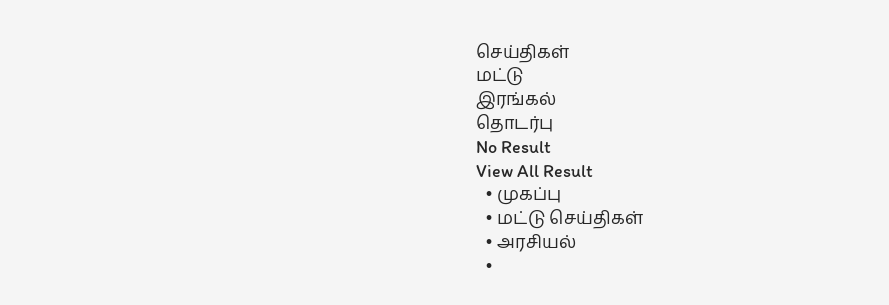செய்திகள்
மட்டு
இரங்கல்
தொடர்பு
No Result
View All Result
  • முகப்பு
  • மட்டு செய்திகள்
  • அரசியல்
  •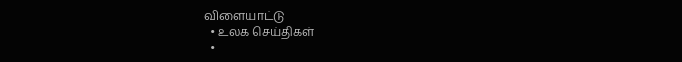விளையாட்டு
  • உலக செய்திகள்
  •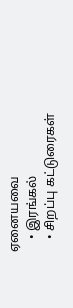ஏனையவை
    • இரங்கல்
    • சிறப்பு கட்டுரைகள்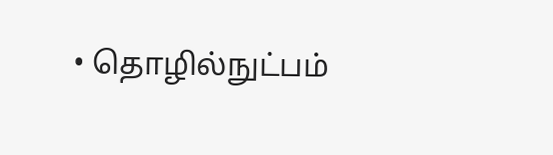• தொழில்நுட்பம்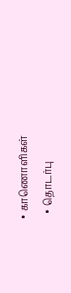• காணொளிகள்
  • தொடர்பு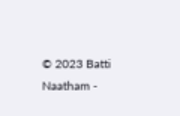© 2023 Batti Naatham -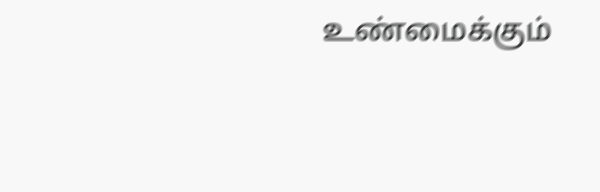உண்மைக்கும்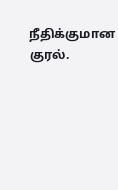நீதிக்குமான குரல்.